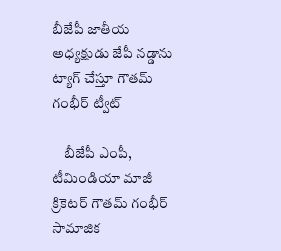బీజేపీ జాతీయ అధ్యక్షుడు జేపీ నడ్డాను ట్యాగ్‌ చేస్తూ గౌతమ్‌ గంభీర్‌ ట్వీట్‌

    బీజేపీ ఎంపీ, టీమిండియా మాజీ క్రికెటర్ గౌతమ్ గంభీర్‌ సామాజిక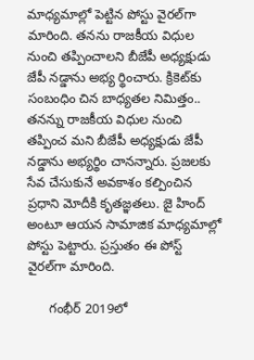మాధ్యమాల్లో పెట్టిన పోస్టు వైరల్‌గా మారింది. తనను రాజకీయ విధుల నుంచి తప్పించాలని బీజేపీ అధ్యక్షుడు జేపీ నడ్డాను అభ్య ర్థించారు. క్రికెట్‌కు సంబంధిం చిన బాధ్యతల నిమిత్తం.. తనన్ను రాజకీయ విధుల నుంచి తప్పించ మని బీజేపీ అధ్యక్షుడు జేపీ నడ్డాను అభ్యర్థిం చానన్నారు. ప్రజలకు సేవ చేసుకునే అవకాశం కల్పించిన ప్రధాని మోదీకి కృతజ్ఞతలు. జై హింద్‌ అంటూ ఆయన సామాజిక మాధ్యమాల్లో పోస్టు పెట్టారు. ప్రస్తుతం ఈ పోస్ట్ వైరల్‌గా మారింది.

      గంభీర్ 2019లో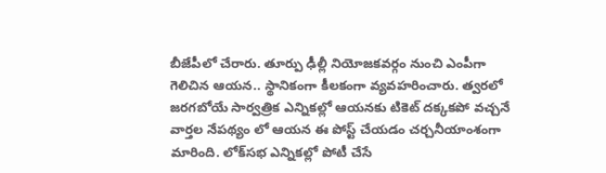బీజేపీలో చేరారు. తూర్పు ఢీల్లీ నియోజకవర్గం నుంచి ఎంపీగా గెలిచిన ఆయన.. స్థానికంగా కీలకంగా వ్యవహరించారు. త్వరలో జరగబోయే సార్వత్రిక ఎన్నికల్లో ఆయనకు టికెట్‌ దక్కకపో వచ్చనే వార్తల నేపథ్యం లో ఆయన ఈ పోస్ట్‌ చేయడం చర్చనీయాంశంగా మారింది. లోక్‌సభ ఎన్నికల్లో పోటీ చేసే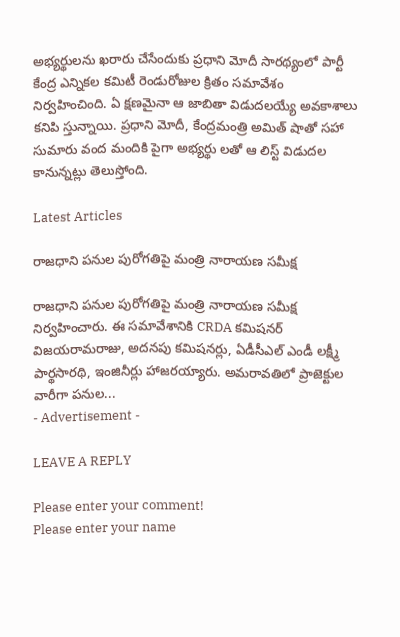అభ్యర్థులను ఖరారు చేసేందుకు ప్రధాని మోదీ సారథ్యంలో పార్టీ కేంద్ర ఎన్నికల కమిటీ రెండురోజుల క్రితం సమావేశం నిర్వహించింది. ఏ క్షణమైనా ఆ జాబితా విడుదలయ్యే అవకాశాలు కనిపి స్తున్నాయి. ప్రధాని మోదీ, కేంద్రమంత్రి అమిత్‌ షాతో సహా సుమారు వంద మందికి పైగా అభ్యర్థు లతో ఆ లిస్ట్ విడుదల కానున్నట్లు తెలుస్తోంది.

Latest Articles

రాజధాని పనుల పురోగతిపై మంత్రి నారాయణ సమీక్ష

రాజధాని పనుల పురోగతిపై మంత్రి నారాయణ సమీక్ష నిర్వహించారు. ఈ సమావేశానికి CRDA కమిషనర్ విజయరామరాజు, అదనపు కమిషనర్లు, ఏడీసీఎల్ ఎండీ లక్ష్మీ పార్థసారథి, ఇంజినీర్లు హాజరయ్యారు. అమరావతిలో ప్రాజెక్టుల వారీగా పనుల...
- Advertisement -

LEAVE A REPLY

Please enter your comment!
Please enter your name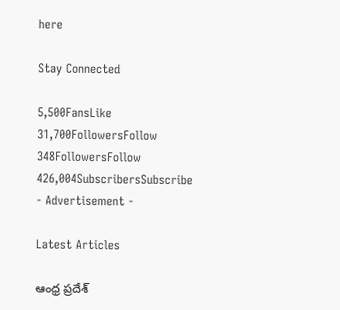here

Stay Connected

5,500FansLike
31,700FollowersFollow
348FollowersFollow
426,004SubscribersSubscribe
- Advertisement -

Latest Articles

ఆంధ్ర ప్రదేశ్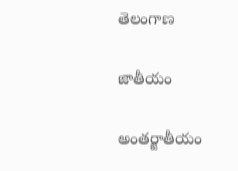తెలంగాణ

జాతీయం

అంతర్జాతీయం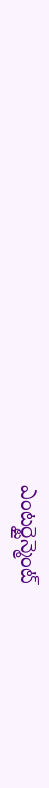ఎంటర్టైన్మెంట్